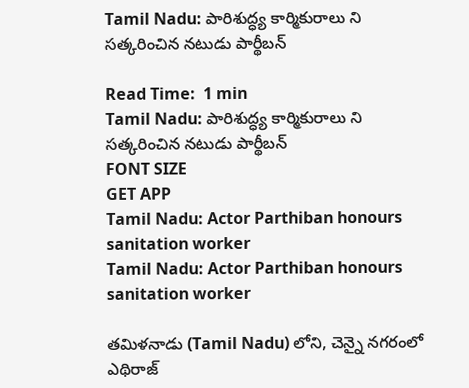Tamil Nadu: పారిశుద్ధ్య కార్మికురాలు ని సత్కరించిన నటుడు పార్థీబన్

Read Time:  1 min
Tamil Nadu: పారిశుద్ధ్య కార్మికురాలు ని సత్కరించిన నటుడు పార్థీబన్
FONT SIZE
GET APP
Tamil Nadu: Actor Parthiban honours sanitation worker
Tamil Nadu: Actor Parthiban honours sanitation worker

తమిళనాడు (Tamil Nadu) లోని, చెన్నై నగరంలో ఎథిరాజ్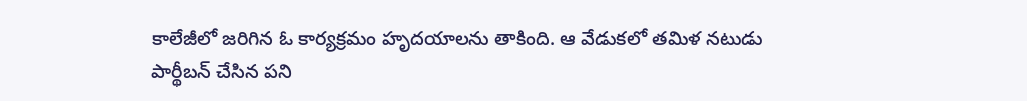కాలేజీలో జరిగిన ఓ కార్యక్రమం హృదయాలను తాకింది. ఆ వేడుకలో తమిళ నటుడు పార్థీబన్ చేసిన పని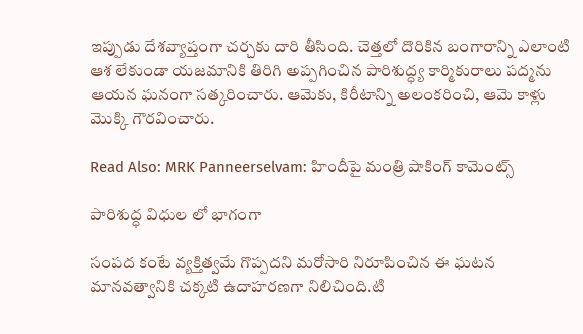ఇప్పుడు దేశవ్యాప్తంగా చర్చకు దారి తీసింది. చెత్తలో దొరికిన బంగారాన్ని ఎలాంటి ఆశ లేకుండా యజమానికి తిరిగి అప్పగించిన పారిశుద్ధ్య కార్మికురాలు పద్మను ఆయన ఘనంగా సత్కరించారు. ఆమెకు, కిరీటాన్ని అలంకరించి, ఆమె కాళ్లు మొక్కి గౌరవించారు.

Read Also: MRK Panneerselvam: హిందీపై మంత్రి షాకింగ్ కామెంట్స్

పారిశుద్ధ విధుల లో భాగంగా

సంపద కంటే వ్యక్తిత్వమే గొప్పదని మరోసారి నిరూపించిన ఈ ఘటన మానవత్వానికి చక్కటి ఉదాహరణగా నిలిచింది.టి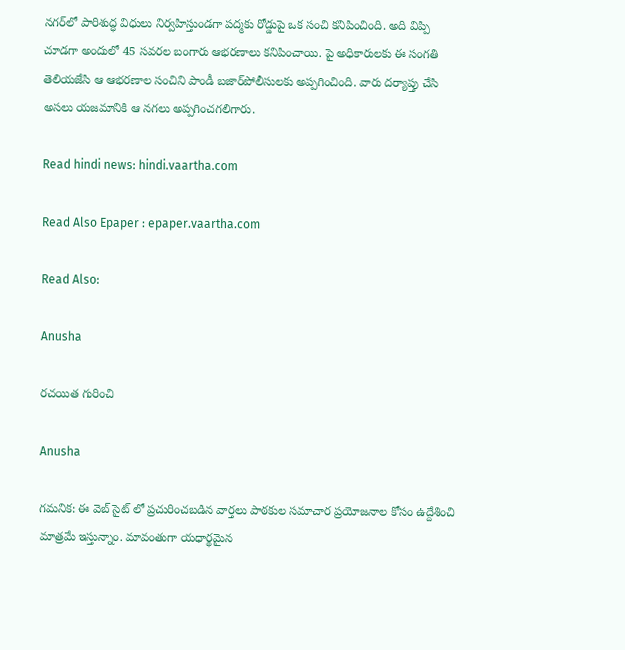నగర్‌లో పారిశుద్ధ విధులు నిర్వహిస్తుండగా పద్మకు రోడ్డుపై ఒక సంచి కనిపించింది. అది విప్పి చూడగా అందులో 45 సవరల బంగారు ఆభరణాలు కనిపించాయి. పై అధికారులకు ఈ సంగతి తెలియజేసి ఆ ఆభరణాల సంచిని పాండీ బజార్‌పోలీసులకు అప్పగించింది. వారు దర్యాప్తు చేసి అసలు యజమానికి ఆ నగలు అప్పగించగలిగారు.

Read hindi news: hindi.vaartha.com

Read Also Epaper : epaper.vaartha.com

Read Also:

Anusha

రచయిత గురించి

Anusha

గమనిక: ఈ వెబ్ సైట్ లో ప్రచురించబడిన వార్తలు పాఠకుల సమాచార ప్రయోజనాల కోసం ఉద్దేశించి మాత్రమే ఇస్తున్నాం. మావంతుగా యధార్థమైన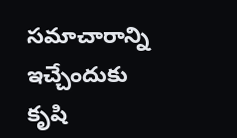సమాచారాన్ని ఇచ్చేందుకు కృషి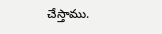చేస్తాము.